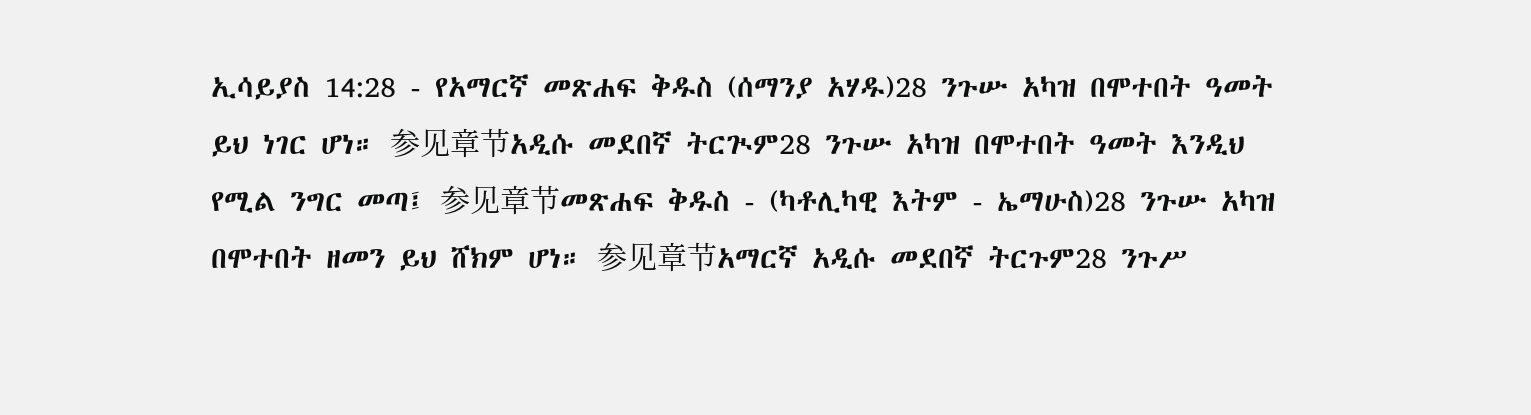ኢሳይያስ 14:28 - የአማርኛ መጽሐፍ ቅዱስ (ሰማንያ አሃዱ)28 ንጉሡ አካዝ በሞተበት ዓመት ይህ ነገር ሆነ። 参见章节አዲሱ መደበኛ ትርጒም28 ንጉሡ አካዝ በሞተበት ዓመት እንዲህ የሚል ንግር መጣ፤ 参见章节መጽሐፍ ቅዱስ - (ካቶሊካዊ እትም - ኤማሁስ)28 ንጉሡ አካዝ በሞተበት ዘመን ይህ ሸክም ሆነ። 参见章节አማርኛ አዲሱ መደበኛ ትርጉም28 ንጉሥ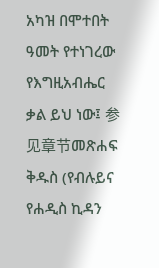አካዝ በሞተበት ዓመት የተነገረው የእግዚአብሔር ቃል ይህ ነው፤ 参见章节መጽሐፍ ቅዱስ (የብሉይና የሐዲስ ኪዳን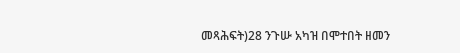መጻሕፍት)28 ንጉሡ አካዝ በሞተበት ዘመን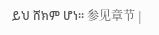ይህ ሸክም ሆነ። 参见章节 |